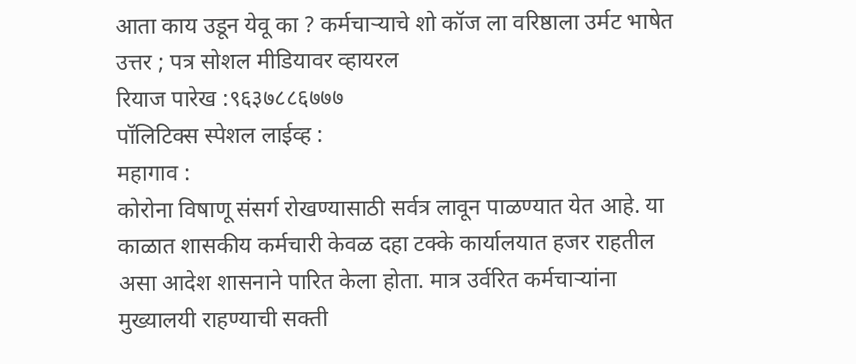आता काय उडून येवू का ? कर्मचाऱ्याचे शो कॉज ला वरिष्ठाला उर्मट भाषेत उत्तर ; पत्र सोशल मीडियावर व्हायरल
रियाज पारेख :९६३७८८६७७७
पॉलिटिक्स स्पेशल लाईव्ह :
महागाव :
कोरोना विषाणू संसर्ग रोखण्यासाठी सर्वत्र लावून पाळण्यात येत आहे. या काळात शासकीय कर्मचारी केवळ दहा टक्के कार्यालयात हजर राहतील असा आदेश शासनाने पारित केला होता. मात्र उर्वरित कर्मचाऱ्यांना मुख्यालयी राहण्याची सक्ती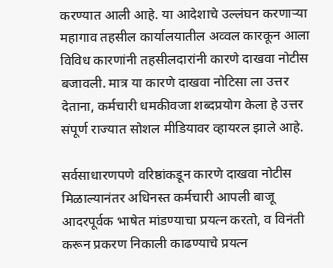करण्यात आली आहे. या आदेशाचे उल्लंघन करणाऱ्या महागाव तहसील कार्यालयातील अव्वल कारकून आला विविध कारणांनी तहसीलदारांनी कारणे दाखवा नोटीस बजावली. मात्र या कारणे दाखवा नोटिसा ला उत्तर देताना, कर्मचारी धमकीवजा शब्दप्रयोग केला हे उत्तर संपूर्ण राज्यात सोशल मीडियावर व्हायरल झाले आहे.

सर्वसाधारणपणे वरिष्ठांकडून कारणे दाखवा नोटीस मिळाल्यानंतर अधिनस्त कर्मचारी आपली बाजू आदरपूर्वक भाषेत मांडण्याचा प्रयत्न करतो, व विनंती करून प्रकरण निकाली काढण्याचे प्रयत्न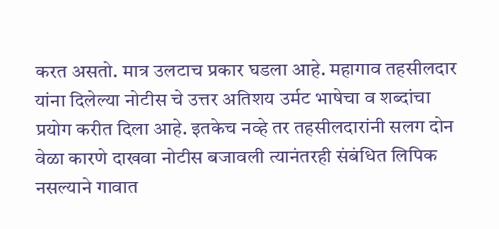करत असतो. मात्र उलटाच प्रकार घडला आहे. महागाव तहसीलदार यांना दिलेल्या नोटीस चे उत्तर अतिशय उर्मट भाषेचा व शब्दांचा प्रयोग करीत दिला आहे. इतकेच नव्हे तर तहसीलदारांनी सलग दोन वेळा कारणे दाखवा नोटीस बजावली त्यानंतरही संबंधित लिपिक नसल्याने गावात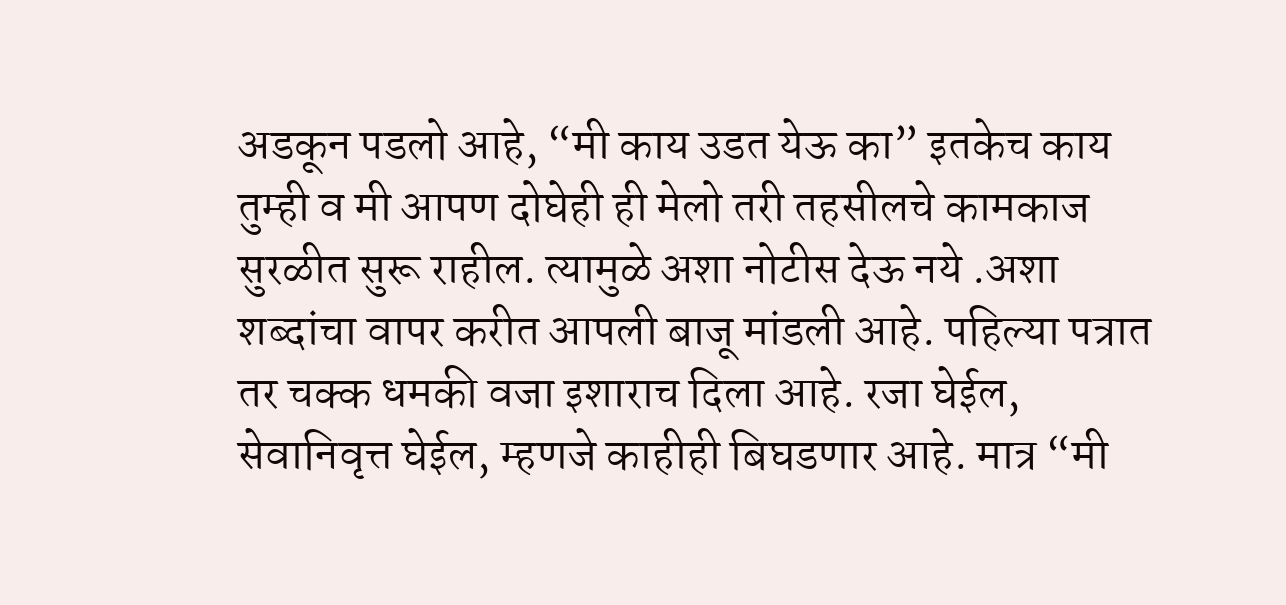अडकून पडलो आहे, “मी काय उडत येऊ का” इतकेच काय तुम्ही व मी आपण दोघेही ही मेलो तरी तहसीलचे कामकाज सुरळीत सुरू राहील. त्यामुळे अशा नोटीस देऊ नये .अशा शब्दांचा वापर करीत आपली बाजू मांडली आहे. पहिल्या पत्रात तर चक्क धमकी वजा इशाराच दिला आहे. रजा घेईल, सेवानिवृत्त घेईल, म्हणजे काहीही बिघडणार आहे. मात्र “मी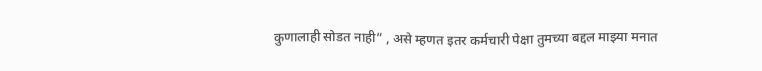कुणालाही सोडत नाही” , असे म्हणत इतर कर्मचारी पेक्षा तुमच्या बद्दल माझ्या मनात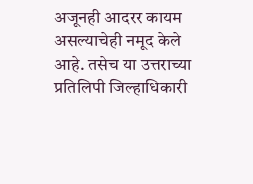अजूनही आदरर कायम असल्याचेही नमूद केले आहे. तसेच या उत्तराच्या प्रतिलिपी जिल्हाधिकारी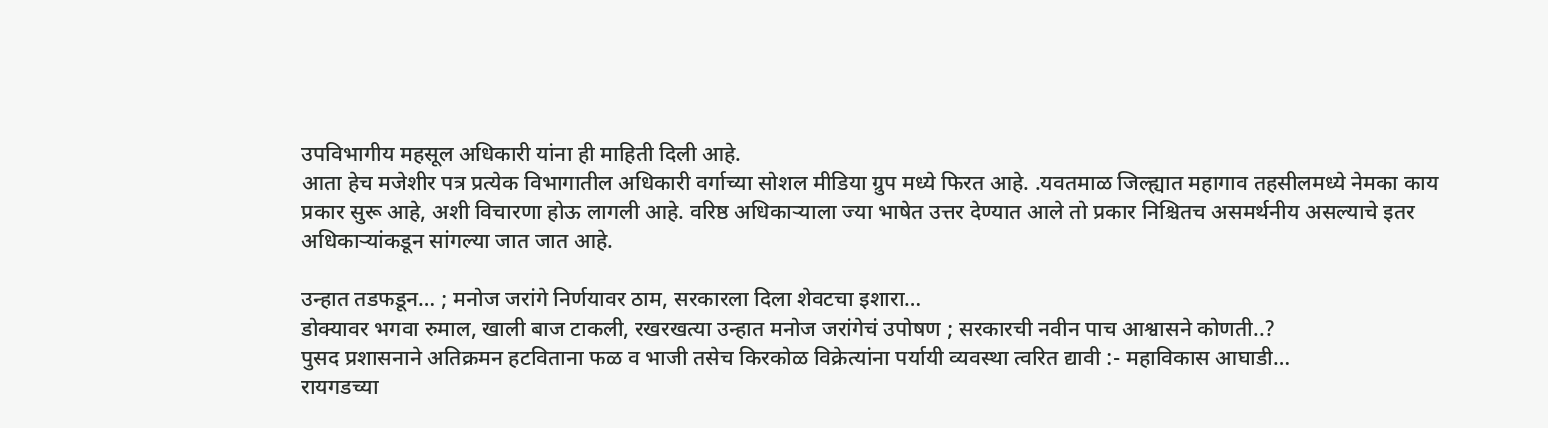उपविभागीय महसूल अधिकारी यांना ही माहिती दिली आहे.
आता हेच मजेशीर पत्र प्रत्येक विभागातील अधिकारी वर्गाच्या सोशल मीडिया ग्रुप मध्ये फिरत आहे. .यवतमाळ जिल्ह्यात महागाव तहसीलमध्ये नेमका काय प्रकार सुरू आहे, अशी विचारणा होऊ लागली आहे. वरिष्ठ अधिकाऱ्याला ज्या भाषेत उत्तर देण्यात आले तो प्रकार निश्चितच असमर्थनीय असल्याचे इतर अधिकाऱ्यांकडून सांगल्या जात जात आहे.

उन्हात तडफडून… ; मनोज जरांगे निर्णयावर ठाम, सरकारला दिला शेवटचा इशारा…
डोक्यावर भगवा रुमाल, खाली बाज टाकली, रखरखत्या उन्हात मनोज जरांगेचं उपोषण ; सरकारची नवीन पाच आश्वासने कोणती..?
पुसद प्रशासनाने अतिक्रमन हटविताना फळ व भाजी तसेच किरकोळ विक्रेत्यांना पर्यायी व्यवस्था त्वरित द्यावी :- महाविकास आघाडी…
रायगडच्या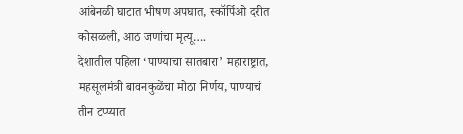आंबेनळी घाटात भीषण अपघात, स्कॉर्पिओ दरीत कोसळली, आठ जणांचा मृत्यू….
देशातील पहिला ‘पाण्याचा सातबारा’ महाराष्ट्रात, महसूलमंत्री बावनकुळेंचा मोठा निर्णय, पाण्याचं तीन टप्प्यात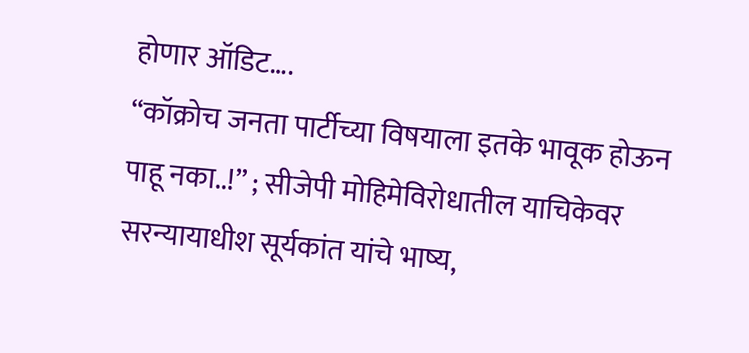होणार ऑडिट….
“कॉक्रोच जनता पार्टीच्या विषयाला इतके भावूक होऊन पाहू नका..!” ; सीजेपी मोहिमेविरोधातील याचिकेवर सरन्यायाधीश सूर्यकांत यांचे भाष्य,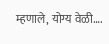म्हणाले, योग्य वेळी….